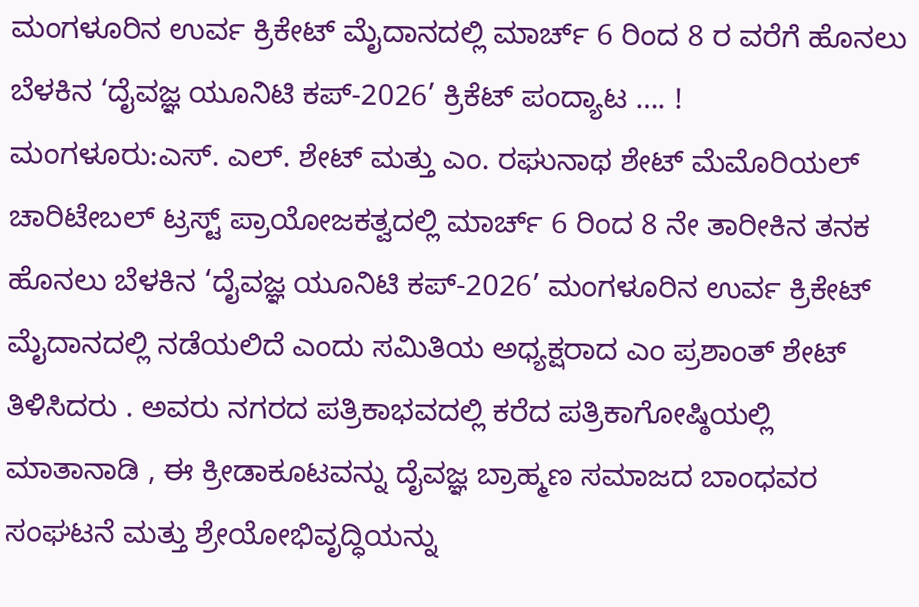ಮಂಗಳೂರಿನ ಉರ್ವ ಕ್ರಿಕೇಟ್ ಮೈದಾನದಲ್ಲಿ ಮಾರ್ಚ್ 6 ರಿಂದ 8 ರ ವರೆಗೆ ಹೊನಲು ಬೆಳಕಿನ ‘ದೈವಜ್ಞ ಯೂನಿಟಿ ಕಪ್-2026’ ಕ್ರಿಕೆಟ್ ಪಂದ್ಯಾಟ …. !
ಮಂಗಳೂರು:ಎಸ್. ಎಲ್. ಶೇಟ್ ಮತ್ತು ಎಂ. ರಘುನಾಥ ಶೇಟ್ ಮೆಮೊರಿಯಲ್ ಚಾರಿಟೇಬಲ್ ಟ್ರಸ್ಟ್ ಪ್ರಾಯೋಜಕತ್ವದಲ್ಲಿ ಮಾರ್ಚ್ 6 ರಿಂದ 8 ನೇ ತಾರೀಕಿನ ತನಕ ಹೊನಲು ಬೆಳಕಿನ ‘ದೈವಜ್ಞ ಯೂನಿಟಿ ಕಪ್-2026’ ಮಂಗಳೂರಿನ ಉರ್ವ ಕ್ರಿಕೇಟ್ ಮೈದಾನದಲ್ಲಿ ನಡೆಯಲಿದೆ ಎಂದು ಸಮಿತಿಯ ಅಧ್ಯಕ್ಷರಾದ ಎಂ ಪ್ರಶಾಂತ್ ಶೇಟ್ ತಿಳಿಸಿದರು . ಅವರು ನಗರದ ಪತ್ರಿಕಾಭವದಲ್ಲಿ ಕರೆದ ಪತ್ರಿಕಾಗೋಷ್ಠಿಯಲ್ಲಿ ಮಾತಾನಾಡಿ , ಈ ಕ್ರೀಡಾಕೂಟವನ್ನು ದೈವಜ್ಞ ಬ್ರಾಹ್ಮಣ ಸಮಾಜದ ಬಾಂಧವರ ಸಂಘಟನೆ ಮತ್ತು ಶ್ರೇಯೋಭಿವೃದ್ಧಿಯನ್ನು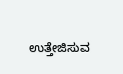ಉತ್ತೇಜಿಸುವ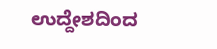ಉದ್ದೇಶದಿಂದ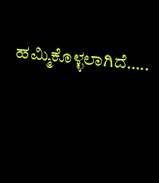ಹಮ್ಮಿಕೊಳ್ಳಲಾಗಿದೆ…..